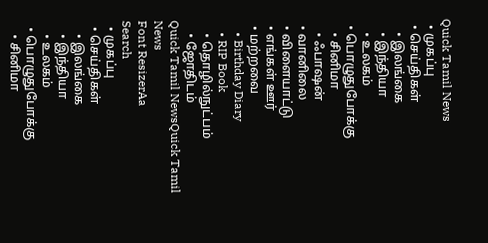Quick Tamil News
  • முகப்பு
  • செய்திகள்
    • இலங்கை
    • இந்தியா
    • உலகம்
  • பொழுதுபோக்கு
    • சினிமா
    • ஃபாஷன்
  • வானிலை
  • விளையாட்டு
  • எங்கள் ஊர்
  • மற்றவை
    • Birthday Diary
    • RIP Book
    • தொழில்நுட்பம்
    • ஜோதிடம்
Quick Tamil NewsQuick Tamil News
Font ResizerAa
Search
  • முகப்பு
  • செய்திகள்
    • இலங்கை
    • இந்தியா
    • உலகம்
  • பொழுதுபோக்கு
    • சினிமா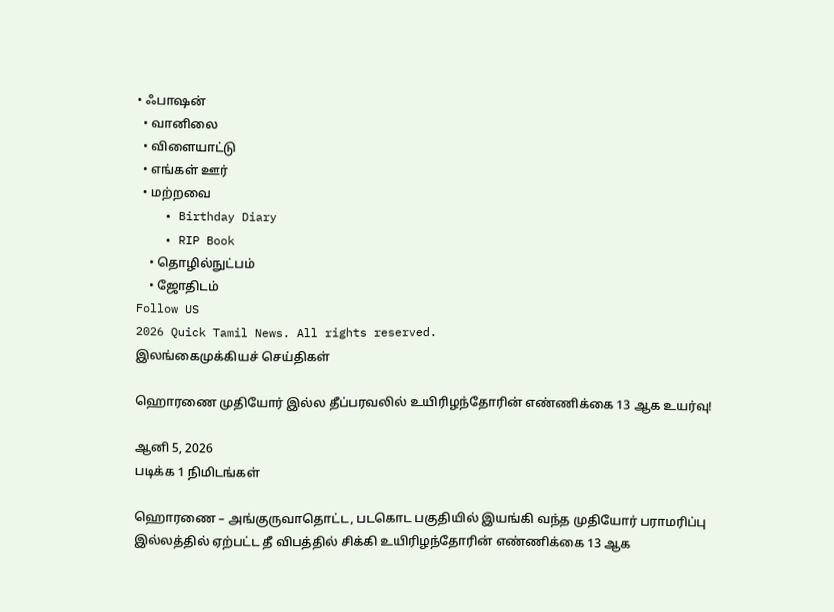• ஃபாஷன்
  • வானிலை
  • விளையாட்டு
  • எங்கள் ஊர்
  • மற்றவை
    • Birthday Diary
    • RIP Book
    • தொழில்நுட்பம்
    • ஜோதிடம்
Follow US
2026 Quick Tamil News. All rights reserved.
இலங்கைமுக்கியச் செய்திகள்

ஹொரணை முதியோர் இல்ல தீப்பரவலில் உயிரிழந்தோரின் எண்ணிக்கை 13 ஆக உயர்வு!

ஆனி 5, 2026
படிக்க 1 நிமிடங்கள்

ஹொரணை – அங்குருவாதொட்ட, படகொட பகுதியில் இயங்கி வந்த முதியோர் பராமரிப்பு இல்லத்தில் ஏற்பட்ட தீ விபத்தில் சிக்கி உயிரிழந்தோரின் எண்ணிக்கை 13 ஆக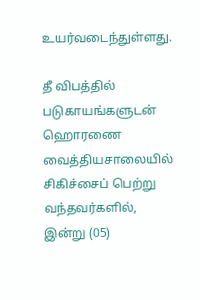உயர்வடைந்துள்ளது.

தீ விபத்தில் படுகாயங்களுடன் ஹொரணை வைத்தியசாலையில் சிகிச்சைப் பெற்று வந்தவர்களில், இன்று (05)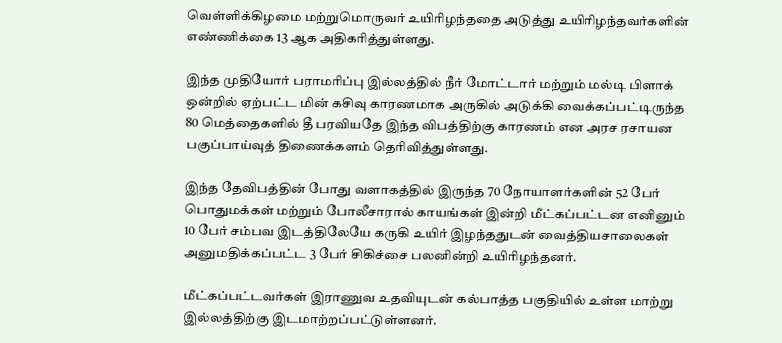வெள்ளிக்கிழமை மற்றுமொருவர் உயிரிழந்ததை அடுத்து உயிரிழந்தவர்களின் எண்ணிக்கை 13 ஆக அதிகரித்துள்ளது.

இந்த முதியோர் பராமரிப்பு இல்லத்தில் நீர் மோட்டார் மற்றும் மல்டி பிளாக் ஒன்றில் ஏற்பட்ட மின் கசிவு காரணமாக அருகில் அடுக்கி வைக்கப்பட்டிருந்த 80 மெத்தைகளில் தீ பரவியதே இந்த விபத்திற்கு காரணம் என அரச ரசாயன பகுப்பாய்வுத் திணைக்களம் தெரிவித்துள்ளது.

இந்த தேவிபத்தின் போது வளாகத்தில் இருந்த 70 நோயாளர்களின் 52 பேர் பொதுமக்கள் மற்றும் போலீசாரால் காயங்கள் இன்றி மீட்கப்பட்டன எனினும் 10 பேர் சம்பவ இடத்திலேயே கருகி உயிர் இழந்ததுடன் வைத்தியசாலைகள் அனுமதிக்கப்பட்ட 3 பேர் சிகிச்சை பலனின்றி உயிரிழந்தனர்.

மீட்கப்பட்டவர்கள் இராணுவ உதவியுடன் கல்பாத்த பகுதியில் உள்ள மாற்று இல்லத்திற்கு இடமாற்றப்பட்டுள்ளனர்.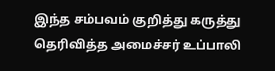இந்த சம்பவம் குறித்து கருத்து தெரிவித்த அமைச்சர் உப்பாலி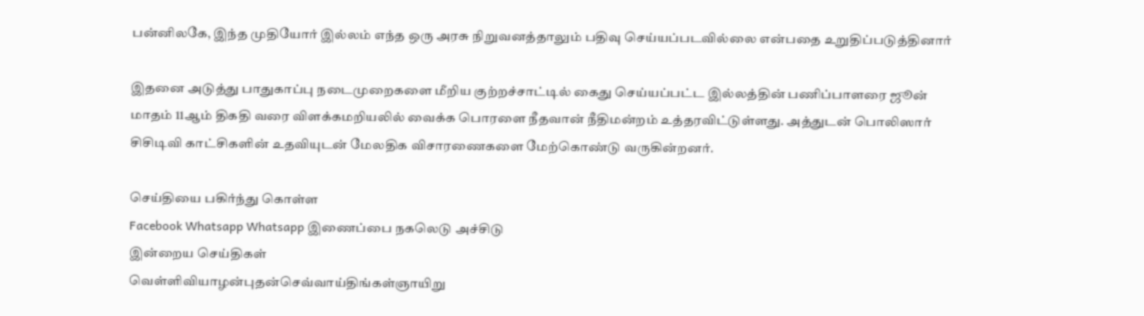பன்னிலகே, இந்த முதியோர் இல்லம் எந்த ஒரு அரசு நிறுவனத்தாலும் பதிவு செய்யப்படவில்லை என்பதை உறுதிப்படுத்தினார்

இதனை அடுத்து பாதுகாப்பு நடைமுறைகளை மீறிய குற்றச்சாட்டில் கைது செய்யப்பட்ட இல்லத்தின் பணிப்பாளரை ஜூன் மாதம் 11ஆம் திகதி வரை விளக்கமறியலில் வைக்க பொரளை நீதவான் நீதிமன்றம் உத்தரவிட்டுள்ளது. அத்துடன் பொலிஸார் சிசிடிவி காட்சிகளின் உதவியுடன் மேலதிக விசாரணைகளை மேற்கொண்டு வருகின்றனர்.

செய்தியை பகிர்ந்து கொள்ள
Facebook Whatsapp Whatsapp இணைப்பை நகலெடு அச்சிடு
இன்றைய செய்திகள்
வெள்ளிவியாழன்புதன்செவ்வாய்திங்கள்ஞாயிறு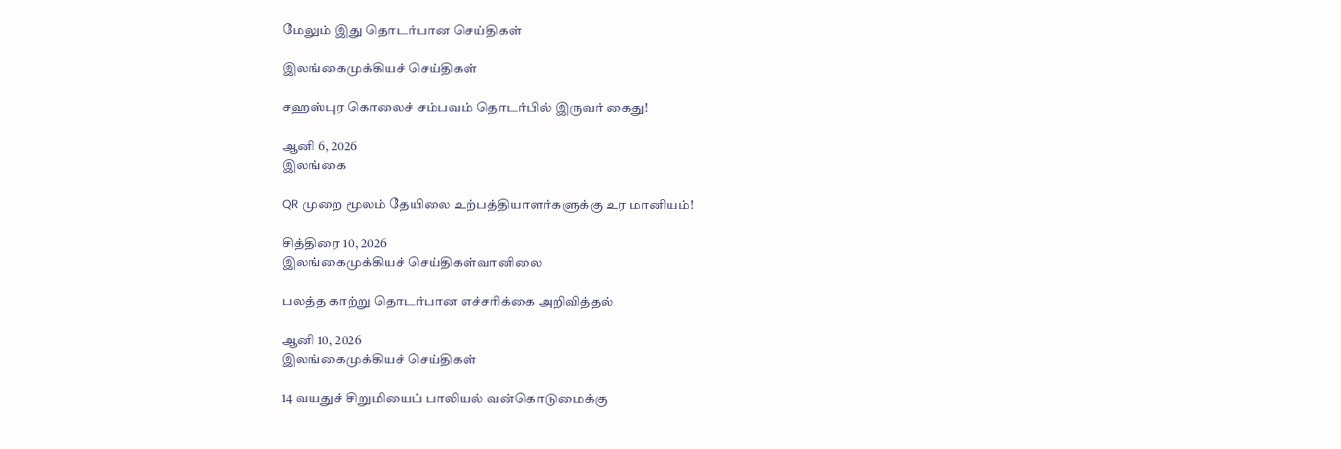மேலும் இது தொடர்பான செய்திகள்

இலங்கைமுக்கியச் செய்திகள்

சஹஸ்புர கொலைச் சம்பவம் தொடர்பில் இருவர் கைது!

ஆனி 6, 2026
இலங்கை

QR முறை மூலம் தேயிலை உற்பத்தியாளர்களுக்கு உர மானியம்!

சித்திரை 10, 2026
இலங்கைமுக்கியச் செய்திகள்வானிலை

பலத்த காற்று தொடர்பான எச்சரிக்கை அறிவித்தல்

ஆனி 10, 2026
இலங்கைமுக்கியச் செய்திகள்

14 வயதுச் சிறுமியைப் பாலியல் வன்கொடுமைக்கு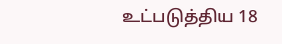உட்படுத்திய 18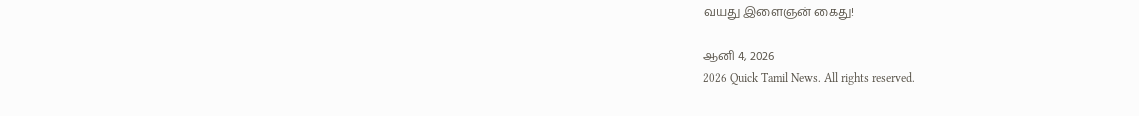வயது இளைஞன் கைது!

ஆனி 4, 2026
2026 Quick Tamil News. All rights reserved.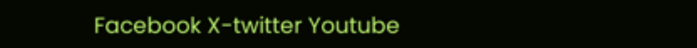Facebook X-twitter Youtube